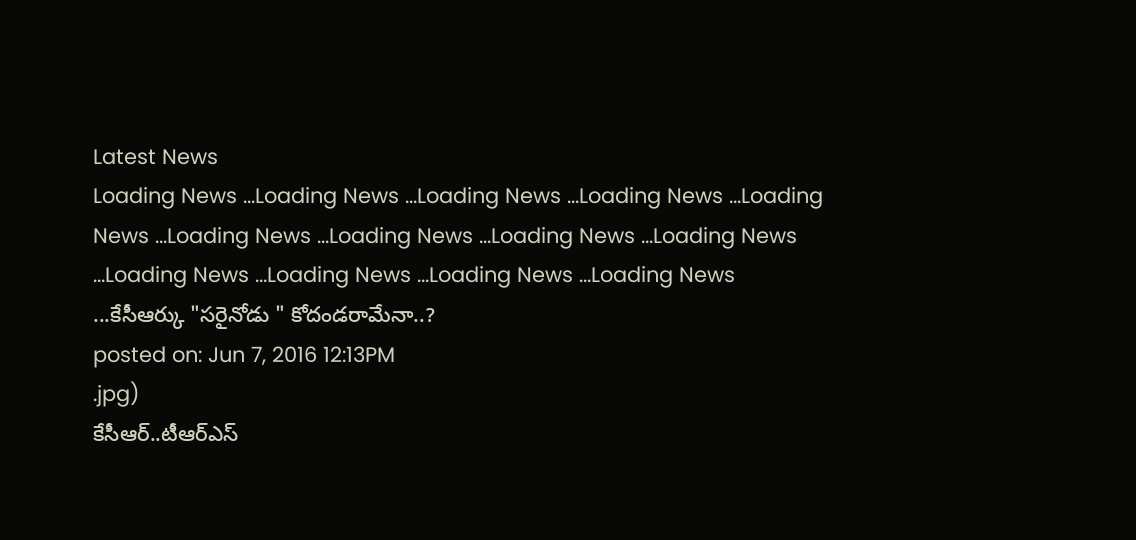Latest News
Loading News ...Loading News ...Loading News ...Loading News ...Loading News ...Loading News ...Loading News ...Loading News ...Loading News ...Loading News ...Loading News ...Loading News ...Loading News ...కేసీఆర్కు "సరైనోడు " కోదండరామేనా..?
posted on: Jun 7, 2016 12:13PM
.jpg)
కేసీఆర్..టీఆర్ఎస్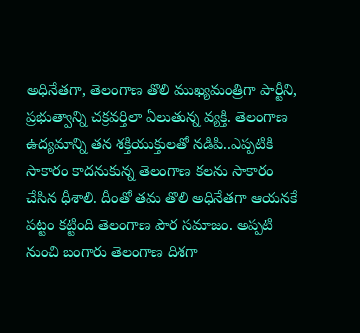అధినేతగా, తెలంగాణ తొలి ముఖ్యమంత్రిగా పార్టీని, ప్రభుత్వాన్ని చక్రవర్తిలా ఏలుతున్న వ్యక్తి. తెలంగాణ ఉద్యమాన్ని తన శక్తియుక్తులతో నడిపి..ఎప్పటికి సాకారం కాదనుకున్న తెలంగాణ కలను సాకారం చేసిన ధీశాలి. దీంతో తమ తొలి అధినేతగా ఆయనకే పట్టం కట్టింది తెలంగాణ పౌర సమాజం. అప్పటి నుంచి బంగారు తెలంగాణ దిశగా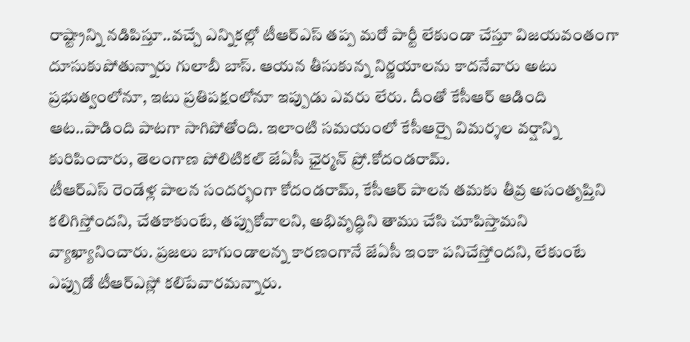రాష్ట్రాన్ని నడిపిస్తూ..వచ్చే ఎన్నికల్లో టీఆర్ఎస్ తప్ప మరో పార్టీ లేకుండా చేస్తూ విజయవంతంగా దూసుకుపోతున్నారు గులాబీ బాస్. ఆయన తీసుకున్న నిర్ణయాలను కాదనేవారు అటు ప్రభుత్వంలోనూ, ఇటు ప్రతిపక్షంలోనూ ఇప్పుడు ఎవరు లేరు. దీంతో కేసీఆర్ ఆడింది ఆట..పాడింది పాటగా సాగిపోతోంది. ఇలాంటి సమయంలో కేసీఆర్పై విమర్శల వర్షాన్ని కురిపించారు, తెలంగాణ పోలిటికల్ జేఏసీ ఛైర్మన్ ప్రో.కోదండరామ్.
టీఆర్ఎస్ రెండేళ్ల పాలన సందర్భంగా కోదండరామ్, కేసీఆర్ పాలన తమకు తీవ్ర అసంతృప్తిని కలిగిస్తోందని, చేతకాకుంటే, తప్పుకోవాలని, అభివృద్ధిని తాము చేసి చూపిస్తామని వ్యాఖ్యానించారు. ప్రజలు బాగుండాలన్న కారణంగానే జేఏసీ ఇంకా పనిచేస్తోందని, లేకుంటే ఎప్పుడో టీఆర్ఎస్లో కలిపేవారమన్నారు.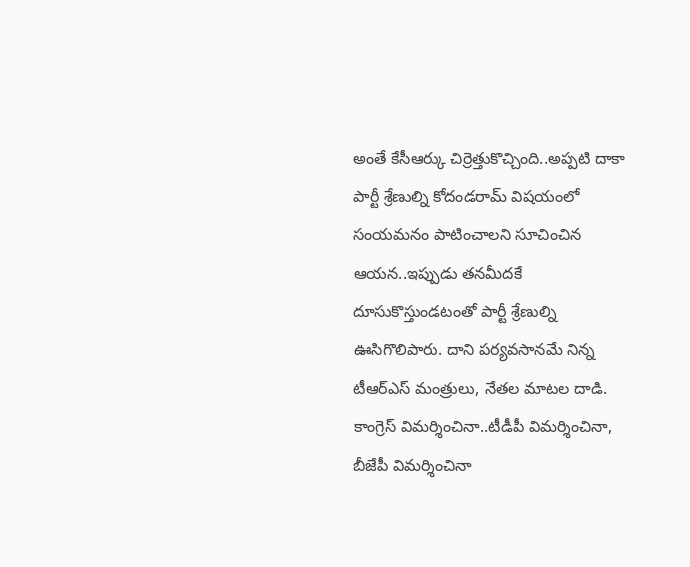అంతే కేసీఆర్కు చిర్రెత్తుకొచ్చింది..అప్పటి దాకా పార్టీ శ్రేణుల్ని కోదండరామ్ విషయంలో సంయమనం పాటించాలని సూచించిన ఆయన..ఇప్పుడు తనమీదకే దూసుకొస్తుండటంతో పార్టీ శ్రేణుల్ని ఊసిగొలిపారు. దాని పర్యవసానమే నిన్న టీఆర్ఎస్ మంత్రులు, నేతల మాటల దాడి. కాంగ్రెస్ విమర్శించినా..టీడీపీ విమర్శించినా, బీజేపీ విమర్శించినా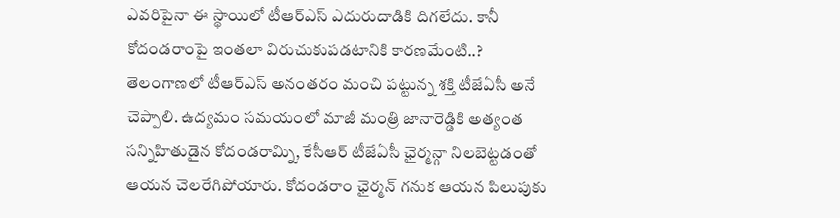ఎవరిపైనా ఈ స్థాయిలో టీఆర్ఎస్ ఎదురుదాడికి దిగలేదు. కానీ కోదండరాంపై ఇంతలా విరుచుకుపడటానికి కారణమేంటి..?
తెలంగాణలో టీఆర్ఎస్ అనంతరం మంచి పట్టున్న శక్తి టీజేఏసీ అనే చెప్పాలి. ఉద్యమం సమయంలో మాజీ మంత్రి జానారెడ్డికి అత్యంత సన్నిహితుడైన కోదండరామ్ని, కేసీఆర్ టీజేఏసీ ఛైర్మన్గా నిలబెట్టడంతో ఆయన చెలరేగిపోయారు. కోదండరాం ఛైర్మన్ గనుక ఆయన పిలుపుకు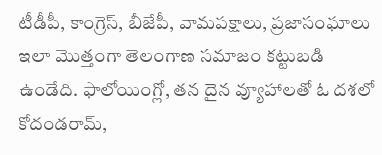టీడీపీ, కాంగ్రెస్, బీజేపీ, వామపక్షాలు, ప్రజాసంఘాలు ఇలా మొత్తంగా తెలంగాణ సమాజం కట్టుబడి ఉండేది. ఫాలోయింగ్లో, తన దైన వ్యూహాలతో ఓ దశలో కోదండరామ్,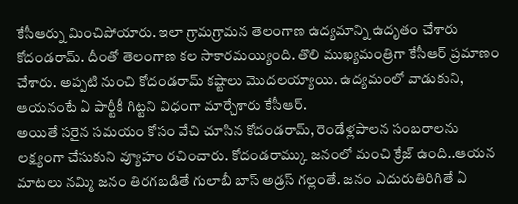కేసీఆర్ను మించిపోయారు. ఇలా గ్రామగ్రామన తెలంగాణ ఉద్యమాన్ని ఉదృతం చేశారు కోదండరామ్. దీంతో తెలంగాణ కల సాకారమయ్యింది. తొలి ముఖ్యమంత్రిగా కేసీఆర్ ప్రమాణం చేశారు. అప్పటి నుంచి కోదండరామ్ కష్టాలు మొదలయ్యాయి. ఉద్యమంలో వాడుకుని, ఆయనంటే ఏ పార్టీకీ గిట్టని విధంగా మార్చేశారు కేసీఆర్.
అయితే సరైన సమయం కోసం వేచి చూసిన కోదండరామ్, రెండేళ్లపాలన సంబరాలను లక్ష్యంగా చేసుకుని వ్యూహం రచించారు. కోదండరామ్కు జనంలో మంచి క్రేజ్ ఉంది..ఆయన మాటలు నమ్మి జనం తిరగబడితే గులాబీ బాస్ అడ్రస్ గల్లంతే. జనం ఎదురుతిరిగితే ఏ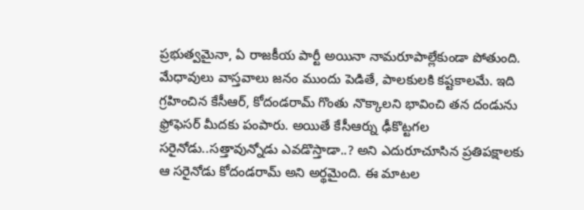ప్రభుత్వమైనా, ఏ రాజకీయ పార్టీ అయినా నామరూపాల్లేకుండా పోతుంది. మేధావులు వాస్తవాలు జనం ముందు పెడితే, పాలకులకి కష్టకాలమే. ఇది గ్రహించిన కేసీఆర్, కోదండరామ్ గొంతు నొక్కాలని భావించి తన దండును ఫ్రోఫెసర్ మీదకు పంపారు. అయితే కేసీఆర్ను ఢీకొట్టగల సరైనోడు..సత్తావున్నోడు ఎవడొస్తాడా..? అని ఎదురూచూసిన ప్రతిపక్షాలకు ఆ సరైనోడు కోదండరామ్ అని అర్థమైంది. ఈ మాటల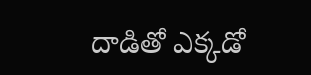దాడితో ఎక్కడో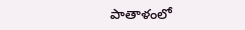పాతాళంలో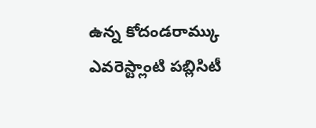ఉన్న కోదండరామ్కు ఎవరెస్ట్లాంటి పబ్లిసిటీ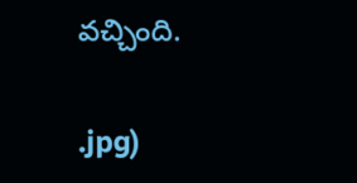వచ్చింది.


.jpg)